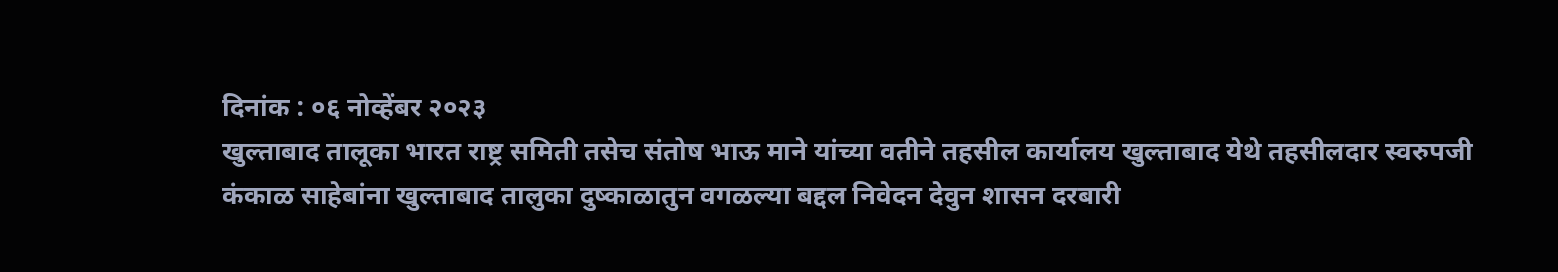दिनांक : ०६ नोव्हेंबर २०२३
खुल्ताबाद तालूका भारत राष्ट्र समिती तसेच संतोष भाऊ माने यांच्या वतीने तहसील कार्यालय खुल्ताबाद येथे तहसीलदार स्वरुपजी कंकाळ साहेबांना खुल्ताबाद तालुका दुष्काळातुन वगळल्या बद्दल निवेदन देवुन शासन दरबारी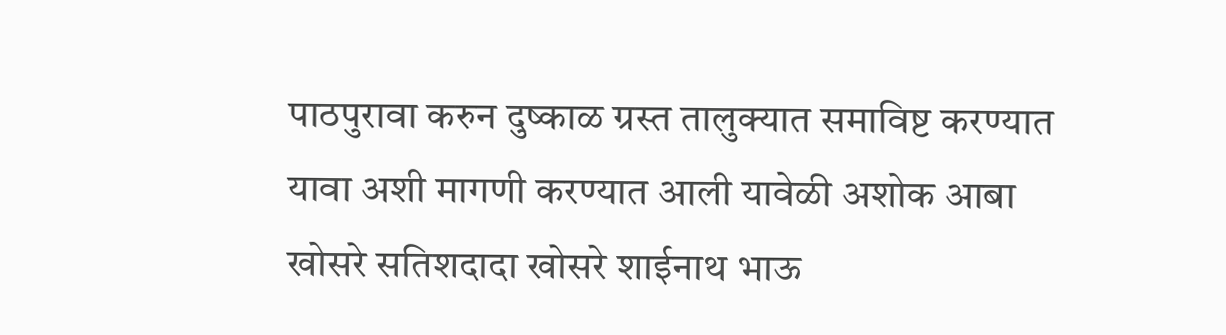पाठपुरावा करुन दुष्काळ ग्रस्त तालुक्यात समाविष्ट करण्यात यावा अशी मागणी करण्यात आली यावेळी अशोक आबा खोसरे सतिशदादा खोसरे शाईनाथ भाऊ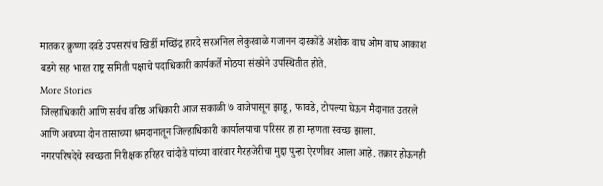मातकर क्रुष्णा दवंडे उपसरपंच खिर्डी मच्छिंद्र हारदे सरअनिल लेकुरवाळे गजानन दारकोंडे अशोक वाघ ओम वाघ आकाश बडगे सह भारत राष्ट्र समिती पक्षाचे पदाधिकारी कार्यकर्ते मोठया संख्येने उपस्थितीत होते.
More Stories
जिल्हाधिकारी आणि सर्वच वरिष्ठ अधिकारी आज सकाळी ७ वाजेपासून झाडू, फावडे, टोपल्या घेऊन मैदानात उतरले आणि अवघ्या दोन तासाच्या श्रमदानातून जिल्हाधिकारी कार्यालयाचा परिसर हा हा म्हणता स्वच्छ झाला.
नगरपरिषदेचे स्वच्छता निरीक्षक हरिहर चांदोडे यांच्या वारंवार गैरहजेरीचा मुद्दा पुन्हा ऐरणीवर आला आहे. तक्रार होऊनही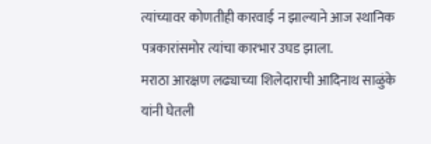त्यांच्यावर कोणतीही कारवाई न झाल्याने आज स्थानिक पत्रकारांसमोर त्यांचा कारभार उघड झाला.
मराठा आरक्षण लढ्याच्या शिलेदाराची आदिनाथ साळुंके यांनी घेतली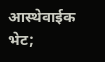आस्थेवाईक भेट;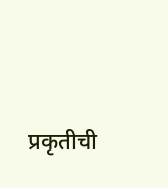प्रकृतीची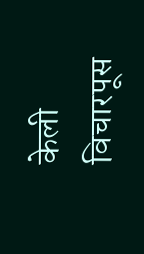केली विचारपूस